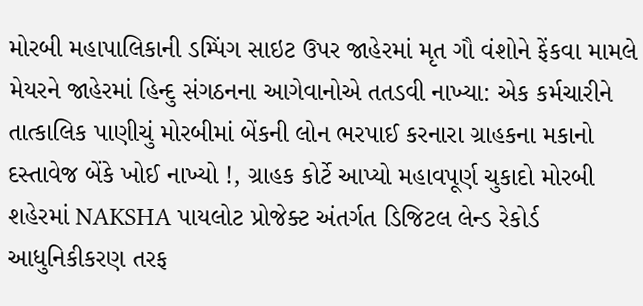મોરબી મહાપાલિકાની ડમ્પિંગ સાઇટ ઉપર જાહેરમાં મૃત ગૌ વંશોને ફેંકવા મામલે મેયરને જાહેરમાં હિન્દુ સંગઠનના આગેવાનોએ તતડવી નાખ્યા: એક કર્મચારીને તાત્કાલિક પાણીચું મોરબીમાં બેંકની લોન ભરપાઈ કરનારા ગ્રાહકના મકાનો દસ્તાવેજ બેંકે ખોઈ નાખ્યો !, ગ્રાહક કોર્ટે આપ્યો મહાવપૂર્ણ ચુકાદો મોરબી શહેરમાં NAKSHA પાયલોટ પ્રોજેક્ટ અંતર્ગત ડિજિટલ લેન્ડ રેકોર્ડ આધુનિકીકરણ તરફ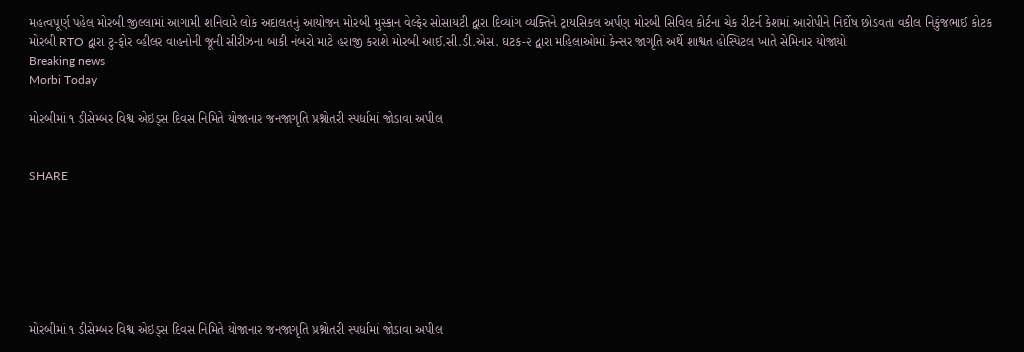મહત્વપૂર્ણ પહેલ મોરબી જીલ્લામાં આગામી શનિવારે લોક અદાલતનું આયોજન મોરબી મુસ્કાન વેલ્ફેર સોસાયટી દ્વારા દિવ્યાંગ વ્યક્તિને ટ્રાયસિકલ અર્પણ મોરબી સિવિલ કોર્ટના ચેક રીટર્ન કેશમાં આરોપીને નિર્દોષ છોડવતા વકીલ નિકુંજભાઈ કોટક મોરબી RTO દ્વારા ટુ-ફોર વ્હીલર વાહનોની જૂની સીરીઝના બાકી નંબરો માટે હરાજી કરાશે મોરબી આઈ.સી.ડી.એસ. ઘટક-૨ દ્વારા મહિલાઓમાં કેન્સર જાગૃતિ અર્થે શાશ્વત હોસ્પિટલ ખાતે સેમિનાર યોજાયો
Breaking news
Morbi Today

મોરબીમાં ૧ ડીસેમ્બર વિશ્વ એઇડ્સ દિવસ નિમિતે યોજાનાર જનજાગૃતિ પ્રશ્નોતરી સ્પર્ધામાં જોડાવા અપીલ


SHARE







મોરબીમાં ૧ ડીસેમ્બર વિશ્વ એઇડ્સ દિવસ નિમિતે યોજાનાર જનજાગૃતિ પ્રશ્નોતરી સ્પર્ધામાં જોડાવા અપીલ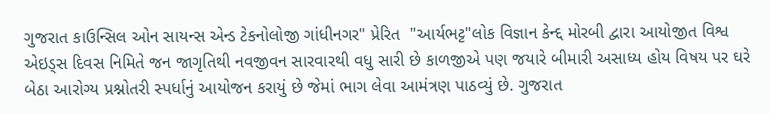ગુજરાત કાઉન્સિલ ઓન સાયન્સ એન્ડ ટેકનોલોજી ગાંધીનગર" પ્રેરિત  "આર્યભટ્ટ"લોક વિજ્ઞાન કેન્દ્દ મોરબી દ્વારા આયોજીત વિશ્વ એઇડ્સ દિવસ નિમિતે જન જાગૃતિથી નવજીવન સારવારથી વધુ સારી છે કાળજીએ પણ જયારે બીમારી અસાધ્ય હોય વિષય પર ઘરે બેઠા આરોગ્ય પ્રશ્નોતરી સ્પર્ધાનું આયોજન કરાયું છે જેમાં ભાગ લેવા આમંત્રણ પાઠવ્યું છે. ગુજરાત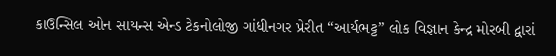કાઉન્સિલ ઓન સાયન્સ એન્ડ ટેકનોલોજી ગાંધીનગર પ્રેરીત “આર્યભટ્ટ” લોક વિજ્ઞાન કેન્દ્ર મોરબી દ્વારાં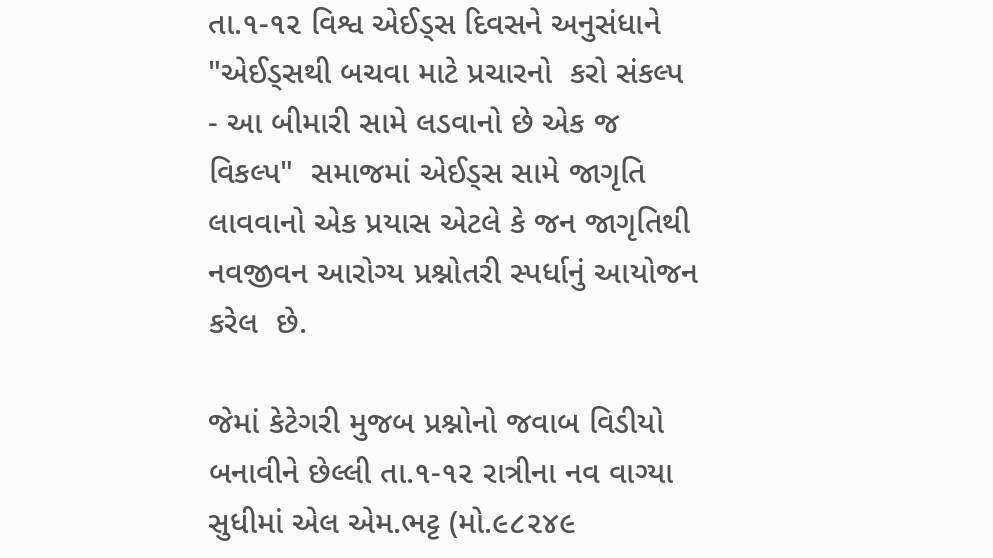તા.૧-૧૨ વિશ્વ એઈડ્સ દિવસને અનુસંધાને "એઈડ્સથી બચવા માટે પ્રચારનો  કરો સંકલ્પ - આ બીમારી સામે લડવાનો છે એક જ વિકલ્પ"  સમાજમાં એઈડ્સ સામે જાગૃતિ લાવવાનો એક પ્રયાસ એટલે કે જન જાગૃતિથી નવજીવન આરોગ્ય પ્રશ્નોતરી સ્પર્ધાનું આયોજન  કરેલ  છે.

જેમાં કેટેગરી મુજબ પ્રશ્નોનો જવાબ વિડીયો બનાવીને છેલ્લી તા.૧-૧૨ રાત્રીના નવ વાગ્યા સુધીમાં એલ એમ.ભટ્ટ (મો.૯૮૨૪૯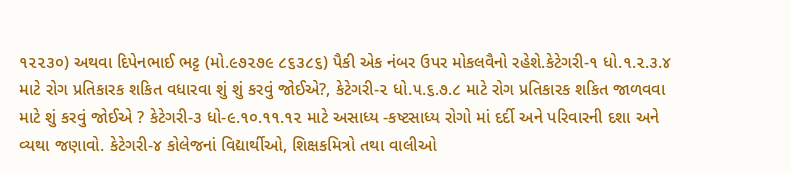૧૨૨૩૦) અથવા દિપેનભાઈ ભટ્ટ (મો.૯૭૨૭૯ ૮૬૩૮૬) પૈકી એક નંબર ઉપર મોકલવૈનો રહેશે.કેટેગરી-૧ ધો.૧.૨.૩.૪ માટે રોગ પ્રતિકારક શકિત વધારવા શું શું કરવું જોઈએ?, કેટેગરી-૨ ધો.૫.૬.૭.૮ માટે રોગ પ્રતિકારક શકિત જાળવવા માટે શું કરવું જોઈએ ? કેટેગરી-૩ ધો-૯.૧૦.૧૧.૧૨ માટે અસાધ્ય -કષ્ટસાધ્ય રોગો માં દર્દી અને પરિવારની દશા અને વ્યથા જણાવો. કેટેગરી-૪ કોલેજનાં વિદ્યાર્થીઓ, શિક્ષકમિત્રો તથા વાલીઓ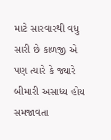માટે સારવારથી વધુ સારી છે કાળજી એ પણ ત્યારે કે જ્યારે બીમારી અસાધ્ય હોય સમજાવતા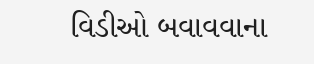વિડીઓ બવાવવાના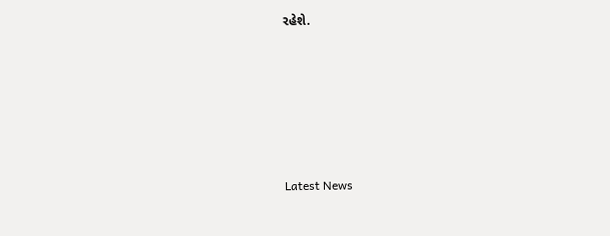રહેશે.






Latest News